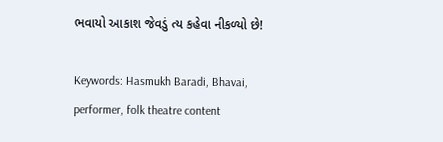ભવાયો આકાશ જેવડું ત્ય કહેવા નીકળ્યો છે!

Keywords: Hasmukh Baradi, Bhavai, performer, folk theatre content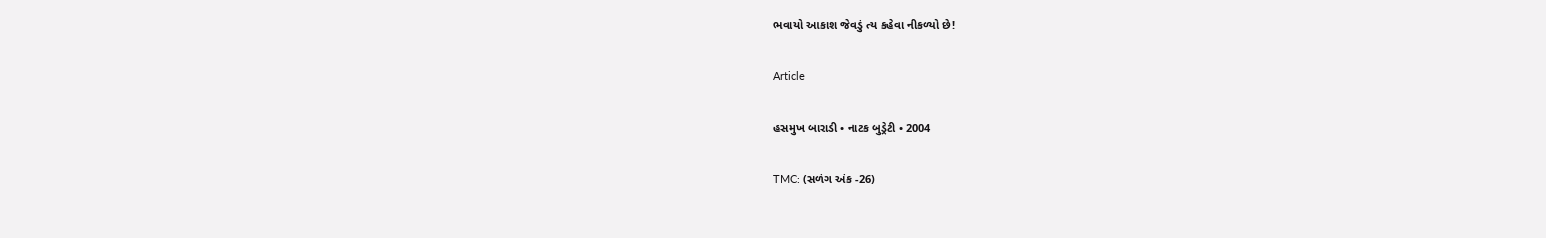ભવાયો આકાશ જેવડું ત્ય કહેવા નીકળ્યો છે!

Article

હસમુખ બારાડી • નાટક બુડ્રેટી • 2004

TMC: (સળંગ અંક -26)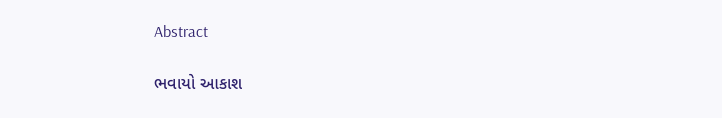Abstract

ભવાયો આકાશ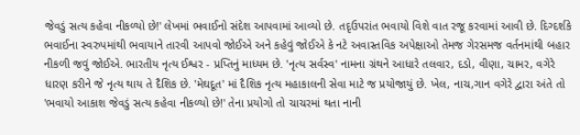જેવડું સત્ય કહેવા નીકળ્યો છે!' લેખમાં ભવાઈનો સંદેશ આપવામાં આવ્યો છે. તદૃઉપરાંત ભવાયો વિશે વાત રજૂ કરવામાં આવી છે. દિગ્દર્શકે ભવાઈના સ્વરુપમાંથી ભવાયાને તારવી આપવો જોઈએ અને કહેવું જોઈએ કે નટે અવાસ્તવિક અપેક્ષાઓ તેમજ ગેરસમજ વર્તનમાંથી બહાર નીકળી જવું જોઈએ. ભારતીય નૃત્ય ઈશ્વર - પ્રપ્તિનું માધ્યમ છે. 'નૃત્ય સર્વસ્વ' નામના ગ્રંથને આધારે તલવાર, દડો, વીણા, ચામર, વગેરે ધારણ કરીને જે નૃત્ય થાય તે દૈશિક છે. 'મેઘદૂત' માં દૈશિક નૃત્ય મહાકાલની સેવા માટે જ પ્રયોજાયું છે. ખેલ, નાચ,ગાન વગેરે દ્વારા અંતે તો 'ભવાયો આકાશ જેવડું સત્ય કહેવા નીકળ્યો છે!' તેના પ્રયોગો તો ચાચરમાં થતા નાની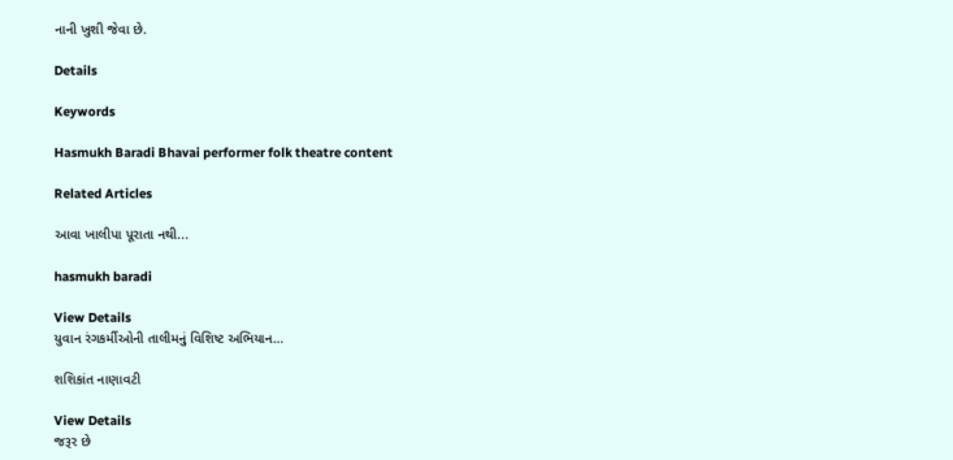નાની ખુશી જેવા છે.

Details

Keywords

Hasmukh Baradi Bhavai performer folk theatre content

Related Articles

આવા ખાલીપા પૂરાતા નથી...

hasmukh baradi

View Details
યુવાન રંગકર્મીઓની તાલીમનું વિશિષ્ટ અભિયાન…

શશિકાંત નાણાવટી

View Details
જરૂર છે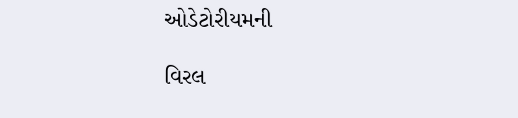ઓડેટોરીયમની

વિરલ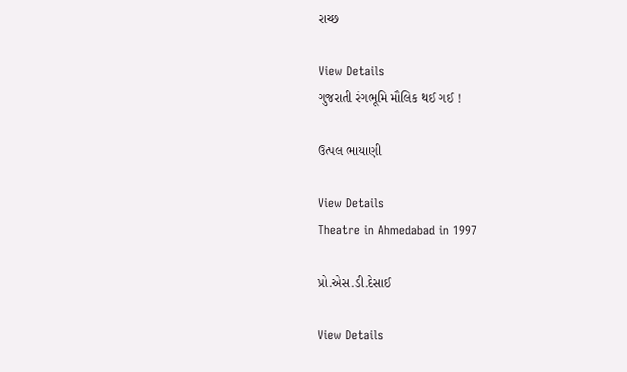રાચ્છ

View Details
ગુજરાતી રંગભૂમિ મૌલિક થઈ ગઈ !

ઉત્પલ ભાયાણી

View Details
Theatre in Ahmedabad in 1997

પ્રો.એસ.ડી.દેસાઈ

View Details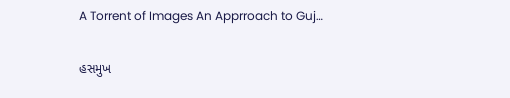A Torrent of Images An Apprroach to Guj…

હસમુખ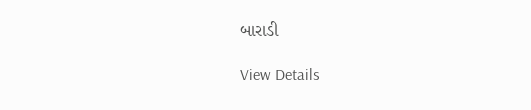બારાડી

View Details